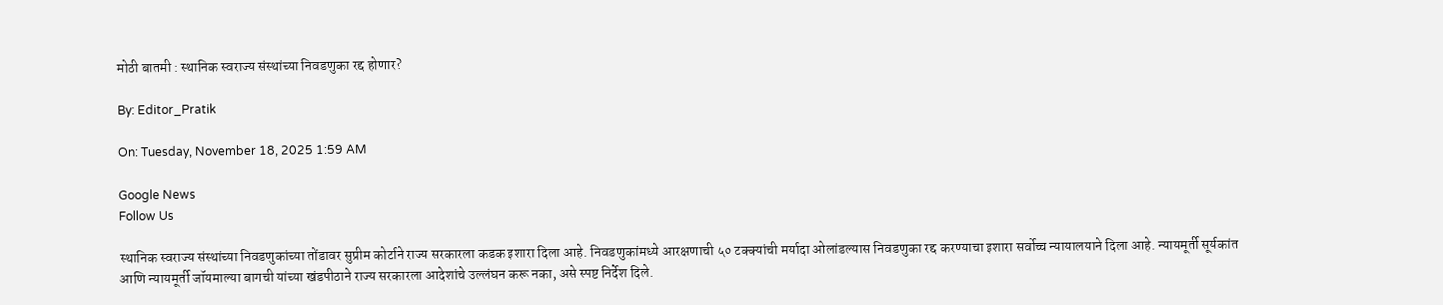मोठी बातमी : स्थानिक स्वराज्य संस्थांच्या निवडणुका रद्द होणार?

By: Editor_Pratik

On: Tuesday, November 18, 2025 1:59 AM

Google News
Follow Us

स्थानिक स्वराज्य संस्थांच्या निवडणुकांच्या तोंडावर सुप्रीम कोर्टाने राज्य सरकारला कडक इशारा दिला आहे. निवडणुकांमध्ये आरक्षणाची ५० टक्क्यांची मर्यादा ओलांडल्यास निवडणुका रद्द करण्याचा इशारा सर्वोच्च न्यायालयाने दिला आहे. न्यायमूर्ती सूर्यकांत आणि न्यायमूर्ती जॉयमाल्या बागची यांच्या खंडपीठाने राज्य सरकारला आदेशांचे उल्लंघन करू नका, असे स्पष्ट निर्देश दिले.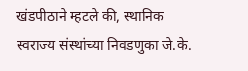खंडपीठाने म्हटले की, स्थानिक स्वराज्य संस्थांच्या निवडणुका जे.के.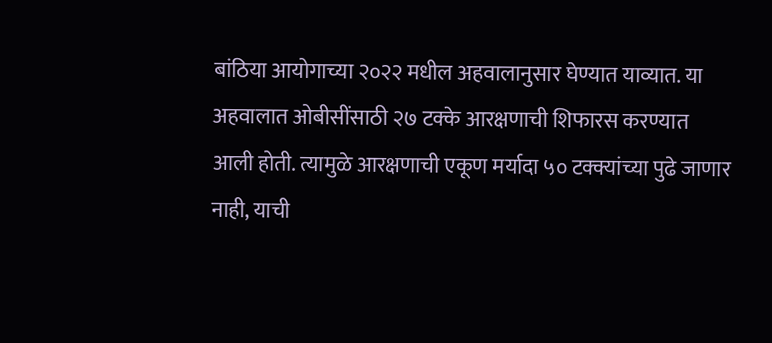बांठिया आयोगाच्या २०२२ मधील अहवालानुसार घेण्यात याव्यात. या अहवालात ओबीसींसाठी २७ टक्के आरक्षणाची शिफारस करण्यात आली होती. त्यामुळे आरक्षणाची एकूण मर्यादा ५० टक्क्यांच्या पुढे जाणार नाही, याची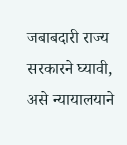जबाबदारी राज्य सरकारने घ्यावी, असे न्यायालयाने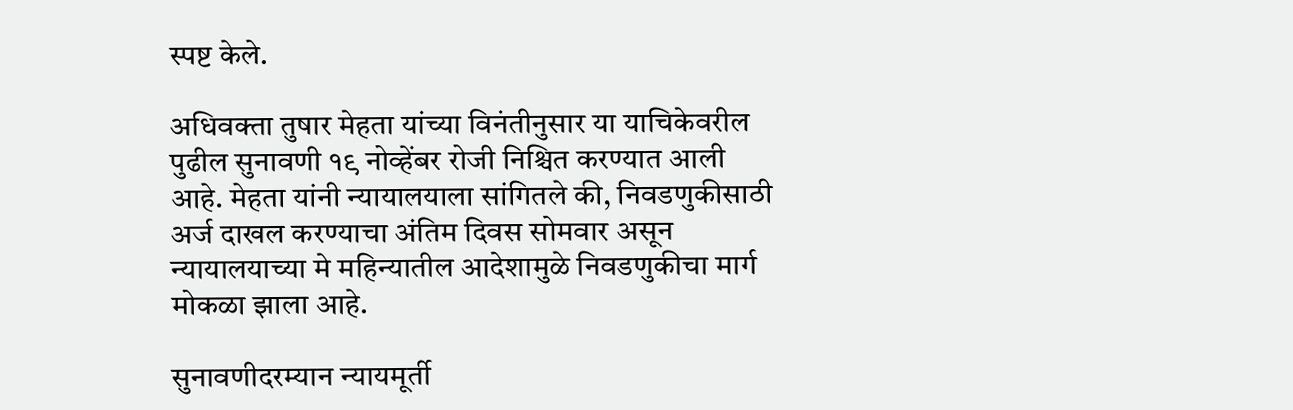स्पष्ट केले.

अधिवक्ता तुषार मेहता यांच्या विनंतीनुसार या याचिकेवरील पुढील सुनावणी १९ नोव्हेंबर रोजी निश्चित करण्यात आली आहे. मेहता यांनी न्यायालयाला सांगितले की, निवडणुकीसाठी अर्ज दाखल करण्याचा अंतिम दिवस सोमवार असून न्यायालयाच्या मे महिन्यातील आदेशामुळे निवडणुकीचा मार्ग मोकळा झाला आहे.

सुनावणीदरम्यान न्यायमूर्ती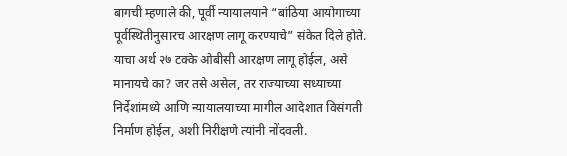बागची म्हणाले की, पूर्वी न्यायालयाने “बांठिया आयोगाच्या पूर्वस्थितीनुसारच आरक्षण लागू करण्याचे” संकेत दिले होते. याचा अर्थ २७ टक्के ओबीसी आरक्षण लागू होईल, असे मानायचे का? जर तसे असेल, तर राज्याच्या सध्याच्या निर्देशांमध्ये आणि न्यायालयाच्या मागील आदेशात विसंगती निर्माण होईल, अशी निरीक्षणे त्यांनी नोंदवली.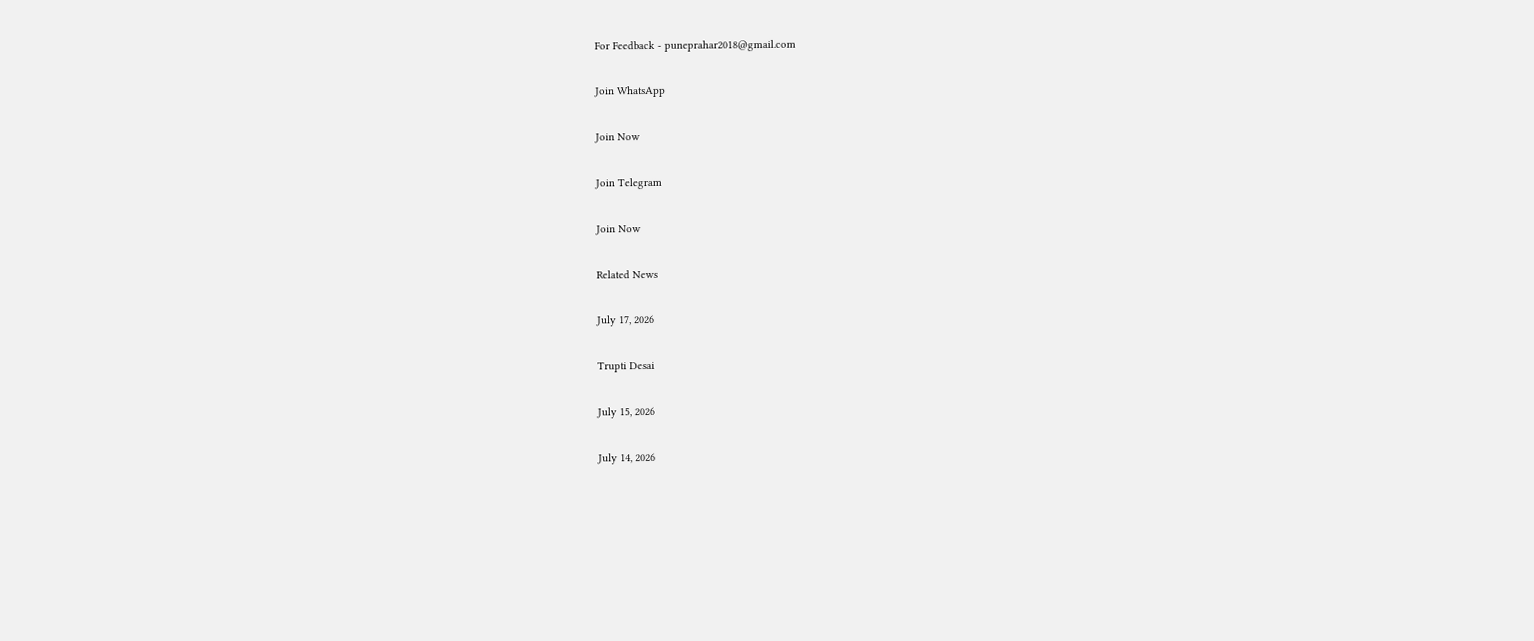For Feedback - puneprahar2018@gmail.com

Join WhatsApp

Join Now

Join Telegram

Join Now

Related News

July 17, 2026

Trupti Desai

July 15, 2026

July 14, 2026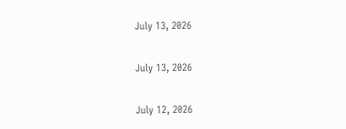July 13, 2026

July 13, 2026

July 12, 2026